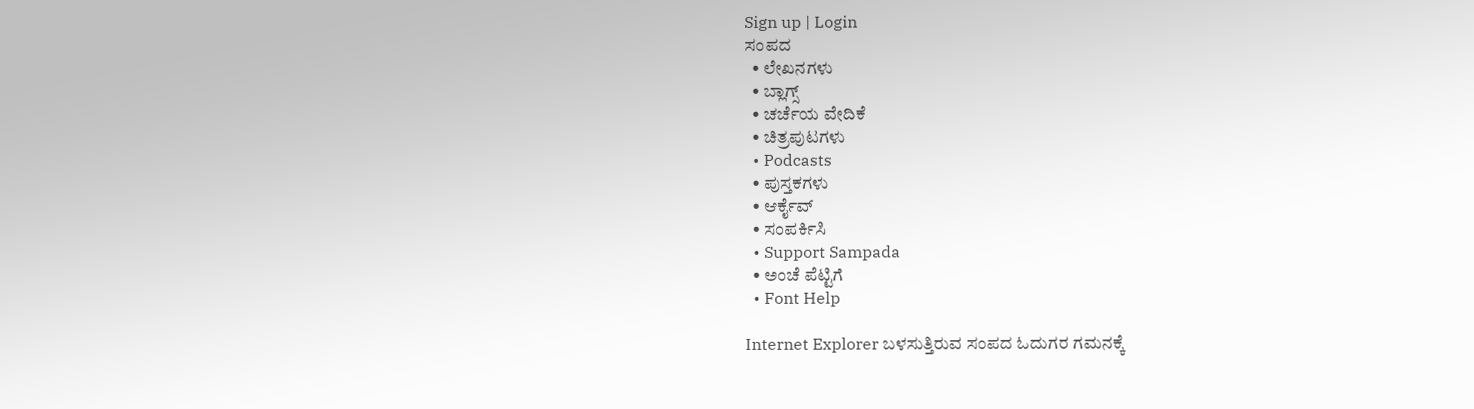Sign up | Login
ಸಂಪದ
  • ಲೇಖನಗಳು
  • ಬ್ಲಾಗ್ಸ್
  • ಚರ್ಚೆಯ ವೇದಿಕೆ
  • ಚಿತ್ರಪುಟಗಳು
  • Podcasts
  • ಪುಸ್ತಕಗಳು
  • ಆರ್ಕೈವ್
  • ಸಂಪರ್ಕಿಸಿ
  • Support Sampada
  • ಅಂಚೆ ಪೆಟ್ಟಿಗೆ
  • Font Help

Internet Explorer ಬಳಸುತ್ತಿರುವ ಸಂಪದ ಓದುಗರ ಗಮನಕ್ಕೆ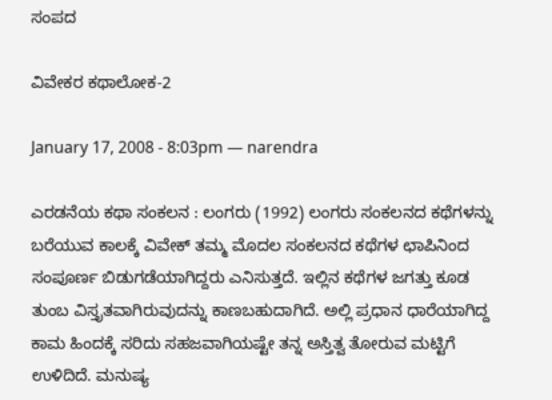ಸಂಪದ

ವಿವೇಕರ ಕಥಾಲೋಕ-2

January 17, 2008 - 8:03pm — narendra

ಎರಡನೆಯ ಕಥಾ ಸಂಕಲನ : ಲಂಗರು (1992) ಲಂಗರು ಸಂಕಲನದ ಕಥೆಗಳನ್ನು ಬರೆಯುವ ಕಾಲಕ್ಕೆ ವಿವೇಕ್ ತಮ್ಮ ಮೊದಲ ಸಂಕಲನದ ಕಥೆಗಳ ಛಾಪಿನಿಂದ ಸಂಪೂರ್ಣ ಬಿಡುಗಡೆಯಾಗಿದ್ದರು ಎನಿಸುತ್ತದೆ. ಇಲ್ಲಿನ ಕಥೆಗಳ ಜಗತ್ತು ಕೂಡ ತುಂಬ ವಿಸ್ತೃತವಾಗಿರುವುದನ್ನು ಕಾಣಬಹುದಾಗಿದೆ. ಅಲ್ಲಿ ಪ್ರಧಾನ ಧಾರೆಯಾಗಿದ್ದ ಕಾಮ ಹಿಂದಕ್ಕೆ ಸರಿದು ಸಹಜವಾಗಿಯಷ್ಟೇ ತನ್ನ ಅಸ್ತಿತ್ವ ತೋರುವ ಮಟ್ಟಿಗೆ ಉಳಿದಿದೆ. ಮನುಷ್ಯ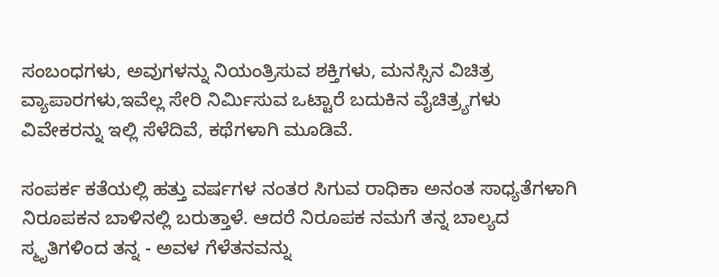ಸಂಬಂಧಗಳು, ಅವುಗಳನ್ನು ನಿಯಂತ್ರಿಸುವ ಶಕ್ತಿಗಳು, ಮನಸ್ಸಿನ ವಿಚಿತ್ರ ವ್ಯಾಪಾರಗಳು,ಇವೆಲ್ಲ ಸೇರಿ ನಿರ್ಮಿಸುವ ಒಟ್ಟಾರೆ ಬದುಕಿನ ವೈಚಿತ್ರ್ಯಗಳು ವಿವೇಕರನ್ನು ಇಲ್ಲಿ ಸೆಳೆದಿವೆ, ಕಥೆಗಳಾಗಿ ಮೂಡಿವೆ.

ಸಂಪರ್ಕ ಕತೆಯಲ್ಲಿ ಹತ್ತು ವರ್ಷಗಳ ನಂತರ ಸಿಗುವ ರಾಧಿಕಾ ಅನಂತ ಸಾಧ್ಯತೆಗಳಾಗಿ ನಿರೂಪಕನ ಬಾಳಿನಲ್ಲಿ ಬರುತ್ತಾಳೆ. ಆದರೆ ನಿರೂಪಕ ನಮಗೆ ತನ್ನ ಬಾಲ್ಯದ ಸ್ಮೃತಿಗಳಿಂದ ತನ್ನ - ಅವಳ ಗೆಳೆತನವನ್ನು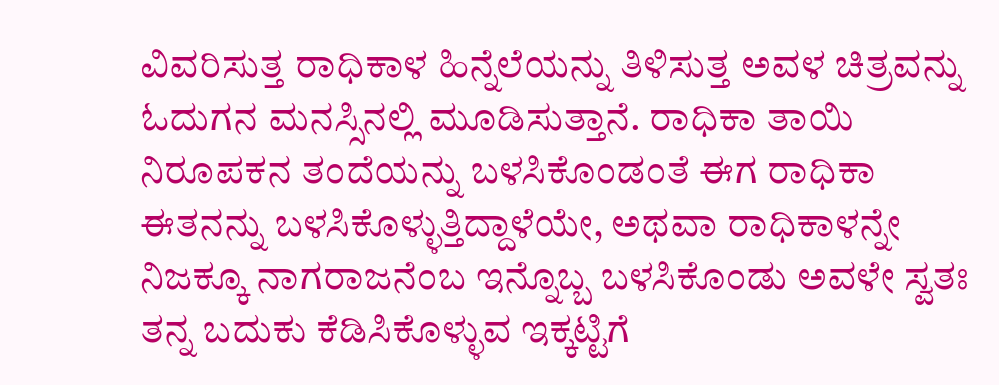ವಿವರಿಸುತ್ತ ರಾಧಿಕಾಳ ಹಿನ್ನೆಲೆಯನ್ನು ತಿಳಿಸುತ್ತ ಅವಳ ಚಿತ್ರವನ್ನು ಓದುಗನ ಮನಸ್ಸಿನಲ್ಲಿ ಮೂಡಿಸುತ್ತಾನೆ. ರಾಧಿಕಾ ತಾಯಿ ನಿರೂಪಕನ ತಂದೆಯನ್ನು ಬಳಸಿಕೊಂಡಂತೆ ಈಗ ರಾಧಿಕಾ ಈತನನ್ನು ಬಳಸಿಕೊಳ್ಳುತ್ತಿದ್ದಾಳೆಯೇ, ಅಥವಾ ರಾಧಿಕಾಳನ್ನೇ ನಿಜಕ್ಕೂ ನಾಗರಾಜನೆಂಬ ಇನ್ನೊಬ್ಬ ಬಳಸಿಕೊಂಡು ಅವಳೇ ಸ್ವತಃ ತನ್ನ ಬದುಕು ಕೆಡಿಸಿಕೊಳ್ಳುವ ಇಕ್ಕಟ್ಟಿಗೆ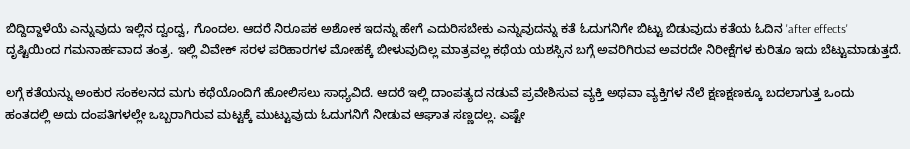ಬಿದ್ದಿದ್ದಾಳೆಯೆ ಎನ್ನುವುದು ಇಲ್ಲಿನ ದ್ವಂದ್ವ, ಗೊಂದಲ. ಆದರೆ ನಿರೂಪಕ ಅಶೋಕ ಇದನ್ನು ಹೇಗೆ ಎದುರಿಸಬೇಕು ಎನ್ನುವುದನ್ನು ಕತೆ ಓದುಗನಿಗೇ ಬಿಟ್ಟು ಬಿಡುವುದು ಕತೆಯ ಓದಿನ 'after effects' ದೃಷ್ಟಿಯಿಂದ ಗಮನಾರ್ಹವಾದ ತಂತ್ರ. ಇಲ್ಲಿ ವಿವೇಕ್ ಸರಳ ಪರಿಹಾರಗಳ ಮೋಹಕ್ಕೆ ಬೀಳುವುದಿಲ್ಲ ಮಾತ್ರವಲ್ಲ ಕಥೆಯ ಯಶಸ್ಸಿನ ಬಗ್ಗೆ ಅವರಿಗಿರುವ ಅವರದೇ ನಿರೀಕ್ಷೆಗಳ ಕುರಿತೂ ಇದು ಬೆಟ್ಟುಮಾಡುತ್ತದೆ.

ಲಗ್ಗೆ ಕತೆಯನ್ನು ಅಂಕುರ ಸಂಕಲನದ ಮಗು ಕಥೆಯೊಂದಿಗೆ ಹೋಲಿಸಲು ಸಾಧ್ಯವಿದೆ. ಆದರೆ ಇಲ್ಲಿ ದಾಂಪತ್ಯದ ನಡುವೆ ಪ್ರವೇಶಿಸುವ ವ್ಯಕ್ತಿ ಅಥವಾ ವ್ಯಕ್ತಿಗಳ ನೆಲೆ ಕ್ಷಣಕ್ಷಣಕ್ಕೂ ಬದಲಾಗುತ್ತ ಒಂದು ಹಂತದಲ್ಲಿ ಅದು ದಂಪತಿಗಳಲ್ಲೇ ಒಬ್ಬರಾಗಿರುವ ಮಟ್ಟಕ್ಕೆ ಮುಟ್ಟುವುದು ಓದುಗನಿಗೆ ನೀಡುವ ಆಘಾತ ಸಣ್ಣದಲ್ಲ. ಎಷ್ಟೇ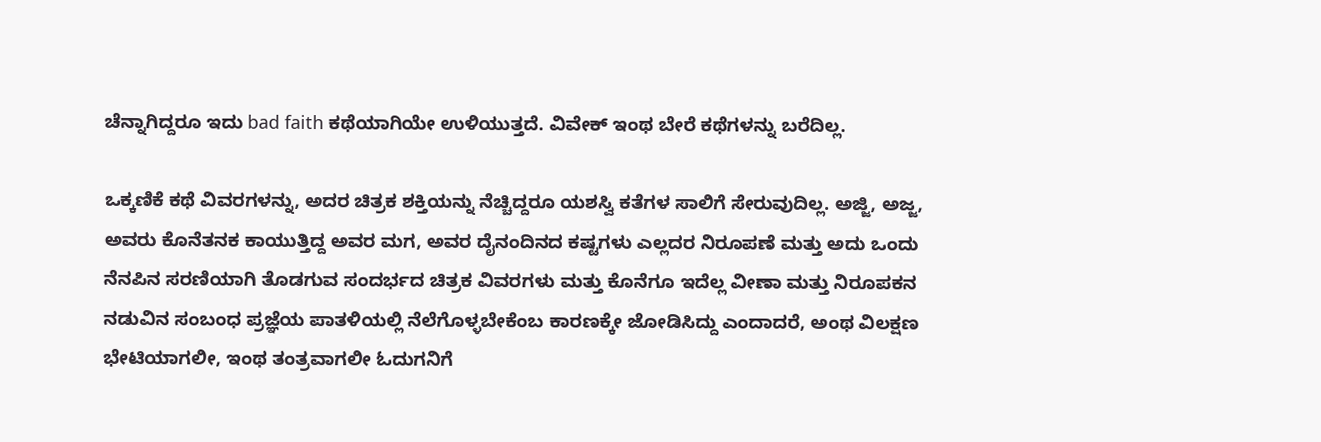ಚೆನ್ನಾಗಿದ್ದರೂ ಇದು bad faith ಕಥೆಯಾಗಿಯೇ ಉಳಿಯುತ್ತದೆ. ವಿವೇಕ್ ಇಂಥ ಬೇರೆ ಕಥೆಗಳನ್ನು ಬರೆದಿಲ್ಲ.

ಒಕ್ಕಣಿಕೆ ಕಥೆ ವಿವರಗಳನ್ನು, ಅದರ ಚಿತ್ರಕ ಶಕ್ತಿಯನ್ನು ನೆಚ್ಚಿದ್ದರೂ ಯಶಸ್ವಿ ಕತೆಗಳ ಸಾಲಿಗೆ ಸೇರುವುದಿಲ್ಲ. ಅಜ್ಜಿ, ಅಜ್ಜ, ಅವರು ಕೊನೆತನಕ ಕಾಯುತ್ತಿದ್ದ ಅವರ ಮಗ, ಅವರ ದೈನಂದಿನದ ಕಷ್ಟಗಳು ಎಲ್ಲದರ ನಿರೂಪಣೆ ಮತ್ತು ಅದು ಒಂದು ನೆನಪಿನ ಸರಣಿಯಾಗಿ ತೊಡಗುವ ಸಂದರ್ಭದ ಚಿತ್ರಕ ವಿವರಗಳು ಮತ್ತು ಕೊನೆಗೂ ಇದೆಲ್ಲ ವೀಣಾ ಮತ್ತು ನಿರೂಪಕನ ನಡುವಿನ ಸಂಬಂಧ ಪ್ರಜ್ಞೆಯ ಪಾತಳಿಯಲ್ಲಿ ನೆಲೆಗೊಳ್ಳಬೇಕೆಂಬ ಕಾರಣಕ್ಕೇ ಜೋಡಿಸಿದ್ದು ಎಂದಾದರೆ, ಅಂಥ ವಿಲಕ್ಷಣ ಭೇಟಿಯಾಗಲೀ, ಇಂಥ ತಂತ್ರವಾಗಲೀ ಓದುಗನಿಗೆ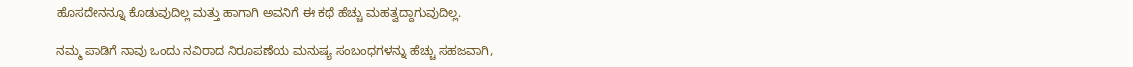ಹೊಸದೇನನ್ನೂ ಕೊಡುವುದಿಲ್ಲ ಮತ್ತು ಹಾಗಾಗಿ ಅವನಿಗೆ ಈ ಕಥೆ ಹೆಚ್ಚು ಮಹತ್ವದ್ದಾಗುವುದಿಲ್ಲ.

ನಮ್ಮ ಪಾಡಿಗೆ ನಾವು ಒಂದು ನವಿರಾದ ನಿರೂಪಣೆಯ ಮನುಷ್ಯ ಸಂಬಂಧಗಳನ್ನು ಹೆಚ್ಚು ಸಹಜವಾಗಿ,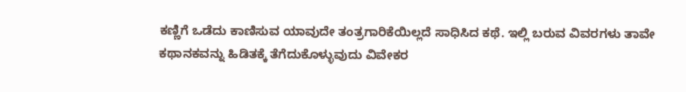ಕಣ್ಣಿಗೆ ಒಡೆದು ಕಾಣಿಸುವ ಯಾವುದೇ ತಂತ್ರಗಾರಿಕೆಯಿಲ್ಲದೆ ಸಾಧಿಸಿದ ಕಥೆ. ಇಲ್ಲಿ ಬರುವ ವಿವರಗಳು ತಾವೇ ಕಥಾನಕವನ್ನು ಹಿಡಿತಕ್ಕೆ ತೆಗೆದುಕೊಳ್ಳುವುದು ವಿವೇಕರ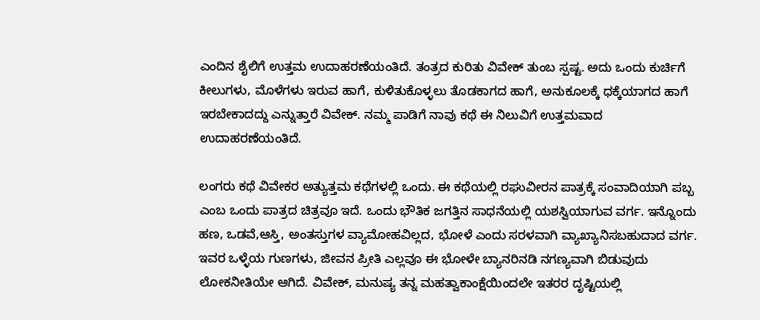ಎಂದಿನ ಶೈಲಿಗೆ ಉತ್ತಮ ಉದಾಹರಣೆಯಂತಿದೆ. ತಂತ್ರದ ಕುರಿತು ವಿವೇಕ್ ತುಂಬ ಸ್ಪಷ್ಟ. ಅದು ಒಂದು ಕುರ್ಚಿಗೆ ಕೀಲುಗಳು, ಮೊಳೆಗಳು ಇರುವ ಹಾಗೆ, ಕುಳಿತುಕೊಳ್ಳಲು ತೊಡಕಾಗದ ಹಾಗೆ, ಅನುಕೂಲಕ್ಕೆ ಧಕ್ಕೆಯಾಗದ ಹಾಗೆ ಇರಬೇಕಾದದ್ದು ಎನ್ನುತ್ತಾರೆ ವಿವೇಕ್. ನಮ್ಮ ಪಾಡಿಗೆ ನಾವು ಕಥೆ ಈ ನಿಲುವಿಗೆ ಉತ್ತಮವಾದ ಉದಾಹರಣೆಯಂತಿದೆ.

ಲಂಗರು ಕಥೆ ವಿವೇಕರ ಅತ್ಯುತ್ತಮ ಕಥೆಗಳಲ್ಲಿ ಒಂದು. ಈ ಕಥೆಯಲ್ಲಿ ರಘುವೀರನ ಪಾತ್ರಕ್ಕೆ ಸಂವಾದಿಯಾಗಿ ಪಬ್ಬ ಎಂಬ ಒಂದು ಪಾತ್ರದ ಚಿತ್ರವೂ ಇದೆ. ಒಂದು ಭೌತಿಕ ಜಗತ್ತಿನ ಸಾಧನೆಯಲ್ಲಿ ಯಶಸ್ವಿಯಾಗುವ ವರ್ಗ. ಇನ್ನೊಂದು ಹಣ, ಒಡವೆ,ಆಸ್ತಿ, ಅಂತಸ್ತುಗಳ ವ್ಯಾಮೋಹವಿಲ್ಲದ, ಭೋಳೆ ಎಂದು ಸರಳವಾಗಿ ವ್ಯಾಖ್ಯಾನಿಸಬಹುದಾದ ವರ್ಗ. ಇವರ ಒಳ್ಳೆಯ ಗುಣಗಳು, ಜೀವನ ಪ್ರೀತಿ ಎಲ್ಲವೂ ಈ ಭೋಳೇ ಬ್ಯಾನರಿನಡಿ ನಗಣ್ಯವಾಗಿ ಬಿಡುವುದು ಲೋಕನೀತಿಯೇ ಆಗಿದೆ. ವಿವೇಕ್, ಮನುಷ್ಯ ತನ್ನ ಮಹತ್ವಾಕಾಂಕ್ಷೆಯಿಂದಲೇ ಇತರರ ದೃಷ್ಟಿಯಲ್ಲಿ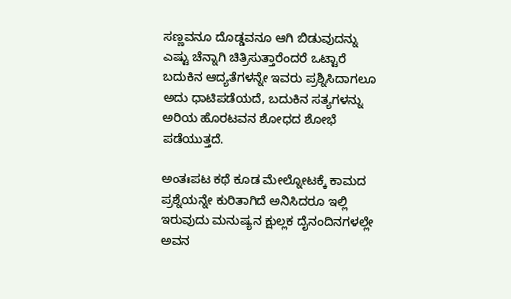ಸಣ್ಣವನೂ ದೊಡ್ಡವನೂ ಆಗಿ ಬಿಡುವುದನ್ನು ಎಷ್ಟು ಚೆನ್ನಾಗಿ ಚಿತ್ರಿಸುತ್ತಾರೆಂದರೆ ಒಟ್ಟಾರೆ ಬದುಕಿನ ಆದ್ಯತೆಗಳನ್ನೇ ಇವರು ಪ್ರಶ್ನಿಸಿದಾಗಲೂ ಅದು ಧಾಟಿಪಡೆಯದೆ, ಬದುಕಿನ ಸತ್ಯಗಳನ್ನು ಅರಿಯ ಹೊರಟವನ ಶೋಧದ ಶೋಭೆ ಪಡೆಯುತ್ತದೆ.

ಅಂತಃಪಟ ಕಥೆ ಕೂಡ ಮೇಲ್ನೋಟಕ್ಕೆ ಕಾಮದ ಪ್ರಶ್ನೆಯನ್ನೇ ಕುರಿತಾಗಿದೆ ಅನಿಸಿದರೂ ಇಲ್ಲಿ ಇರುವುದು ಮನುಷ್ಯನ ಕ್ಷುಲ್ಲಕ ದೈನಂದಿನಗಳಲ್ಲೇ ಅವನ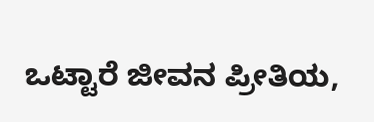ಒಟ್ಟಾರೆ ಜೀವನ ಪ್ರೀತಿಯ,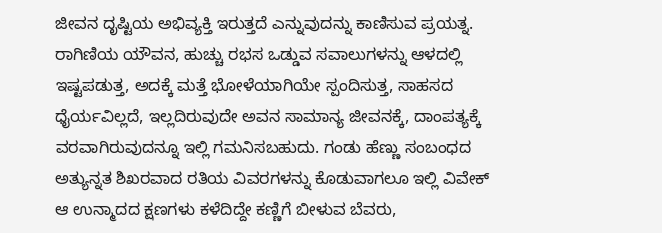ಜೀವನ ದೃಷ್ಟಿಯ ಅಭಿವ್ಯಕ್ತಿ ಇರುತ್ತದೆ ಎನ್ನುವುದನ್ನು ಕಾಣಿಸುವ ಪ್ರಯತ್ನ. ರಾಗಿಣಿಯ ಯೌವನ, ಹುಚ್ಚು ರಭಸ ಒಡ್ಡುವ ಸವಾಲುಗಳನ್ನು ಆಳದಲ್ಲಿ ಇಷ್ಟಪಡುತ್ತ, ಅದಕ್ಕೆ ಮತ್ತೆ ಭೋಳೆಯಾಗಿಯೇ ಸ್ಪಂದಿಸುತ್ತ, ಸಾಹಸದ ಧೈರ್ಯವಿಲ್ಲದೆ, ಇಲ್ಲದಿರುವುದೇ ಅವನ ಸಾಮಾನ್ಯ ಜೀವನಕ್ಕೆ, ದಾಂಪತ್ಯಕ್ಕೆ ವರವಾಗಿರುವುದನ್ನೂ ಇಲ್ಲಿ ಗಮನಿಸಬಹುದು. ಗಂಡು ಹೆಣ್ಣು ಸಂಬಂಧದ ಅತ್ಯುನ್ನತ ಶಿಖರವಾದ ರತಿಯ ವಿವರಗಳನ್ನು ಕೊಡುವಾಗಲೂ ಇಲ್ಲಿ ವಿವೇಕ್ ಆ ಉನ್ಮಾದದ ಕ್ಷಣಗಳು ಕಳೆದಿದ್ದೇ ಕಣ್ಣಿಗೆ ಬೀಳುವ ಬೆವರು,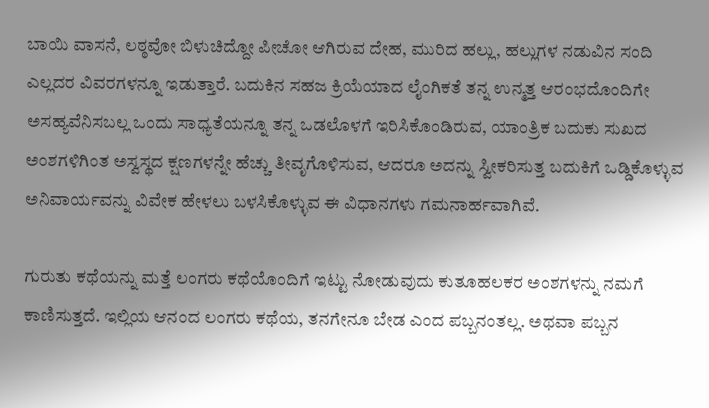ಬಾಯಿ ವಾಸನೆ, ಲಠ್ಠವೋ ಬಿಳುಚಿದ್ದೋ ಪೀಚೋ ಆಗಿರುವ ದೇಹ, ಮುರಿದ ಹಲ್ಲು, ಹಲ್ಲುಗಳ ನಡುವಿನ ಸಂದಿ ಎಲ್ಲದರ ವಿವರಗಳನ್ನೂ ಇಡುತ್ತಾರೆ. ಬದುಕಿನ ಸಹಜ ಕ್ರಿಯೆಯಾದ ಲೈಂಗಿಕತೆ ತನ್ನ ಉನ್ಮತ್ತ ಆರಂಭದೊಂದಿಗೇ ಅಸಹ್ಯವೆನಿಸಬಲ್ಲ ಒಂದು ಸಾಧ್ಯತೆಯನ್ನೂ ತನ್ನ ಒಡಲೊಳಗೆ ಇರಿಸಿಕೊಂಡಿರುವ, ಯಾಂತ್ರಿಕ ಬದುಕು ಸುಖದ ಅಂಶಗಳಿಗಿಂತ ಅಸ್ವಸ್ಥದ ಕ್ಷಣಗಳನ್ನೇ ಹೆಚ್ಚು ತೀವೃಗೊಳಿಸುವ, ಆದರೂ ಅದನ್ನು ಸ್ವೀಕರಿಸುತ್ತ ಬದುಕಿಗೆ ಒಡ್ಡಿಕೊಳ್ಳುವ ಅನಿವಾರ್ಯವನ್ನು ವಿವೇಕ ಹೇಳಲು ಬಳಸಿಕೊಳ್ಳುವ ಈ ವಿಧಾನಗಳು ಗಮನಾರ್ಹವಾಗಿವೆ.

ಗುರುತು ಕಥೆಯನ್ನು ಮತ್ತೆ ಲಂಗರು ಕಥೆಯೊಂದಿಗೆ ಇಟ್ಟು ನೋಡುವುದು ಕುತೂಹಲಕರ ಅಂಶಗಳನ್ನು ನಮಗೆ ಕಾಣಿಸುತ್ತದೆ. ಇಲ್ಲಿಯ ಆನಂದ ಲಂಗರು ಕಥೆಯ, ತನಗೇನೂ ಬೇಡ ಎಂದ ಪಬ್ಬನಂತಲ್ಲ. ಅಥವಾ ಪಬ್ಬನ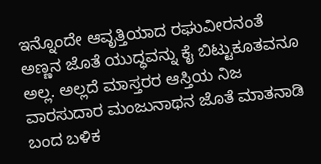ಇನ್ನೊಂದೇ ಆವೃತ್ತಿಯಾದ ರಘುವೀರನಂತೆ ಅಣ್ಣನ ಜೊತೆ ಯುದ್ಧವನ್ನು ಕೈ ಬಿಟ್ಟುಕೂತವನೂ ಅಲ್ಲ. ಅಲ್ಲದೆ ಮಾಸ್ತರರ ಆಸ್ತಿಯ ನಿಜ ವಾರಸುದಾರ ಮಂಜುನಾಥನ ಜೊತೆ ಮಾತನಾಡಿ ಬಂದ ಬಳಿಕ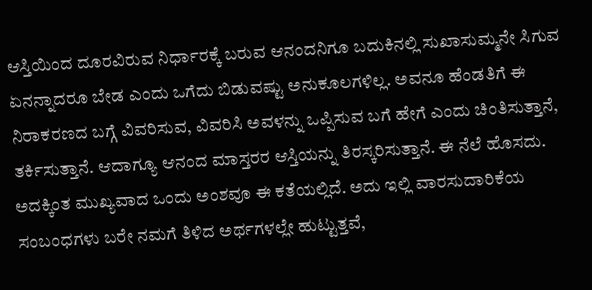ಆಸ್ತಿಯಿಂದ ದೂರವಿರುವ ನಿರ್ಧಾರಕ್ಕೆ ಬರುವ ಆನಂದನಿಗೂ ಬದುಕಿನಲ್ಲಿ ಸುಖಾಸುಮ್ಮನೇ ಸಿಗುವ ಏನನ್ನಾದರೂ ಬೇಡ ಎಂದು ಒಗೆದು ಬಿಡುವಷ್ಟು ಅನುಕೂಲಗಳಿಲ್ಲ. ಅವನೂ ಹೆಂಡತಿಗೆ ಈ ನಿರಾಕರಣದ ಬಗ್ಗೆ ವಿವರಿಸುವ, ವಿವರಿಸಿ ಅವಳನ್ನು ಒಪ್ಪಿಸುವ ಬಗೆ ಹೇಗೆ ಎಂದು ಚಿಂತಿಸುತ್ತಾನೆ, ತರ್ಕಿಸುತ್ತಾನೆ. ಆದಾಗ್ಯೂ ಆನಂದ ಮಾಸ್ತರರ ಆಸ್ತಿಯನ್ನು ತಿರಸ್ಕರಿಸುತ್ತಾನೆ. ಈ ನೆಲೆ ಹೊಸದು. ಅದಕ್ಕಿಂತ ಮುಖ್ಯವಾದ ಒಂದು ಅಂಶವೂ ಈ ಕತೆಯಲ್ಲಿದೆ. ಅದು ಇಲ್ಲಿ ವಾರಸುದಾರಿಕೆಯ ಸಂಬಂಧಗಳು ಬರೇ ನಮಗೆ ತಿಳಿದ ಅರ್ಥಗಳಲ್ಲೇ ಹುಟ್ಟುತ್ತವೆ,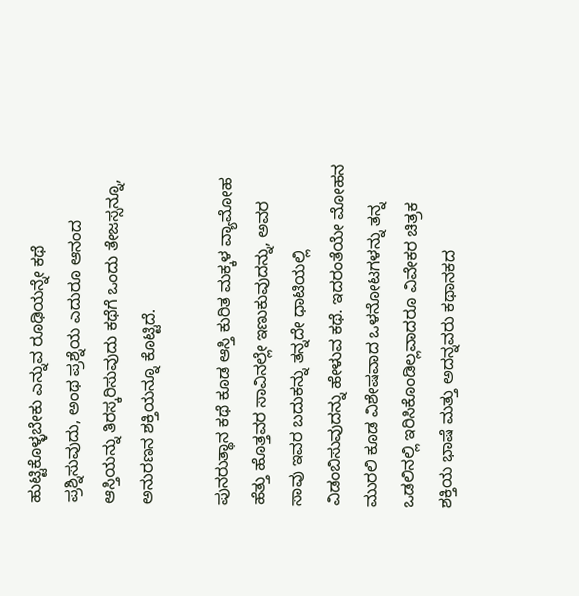ಹುಟ್ಟಿಕೊಳ್ಳಬೇಕು ಎನ್ನುವ ರೂಢಿಯನ್ನೇ ಕಥೆ ಪ್ರಶ್ನಿಸುವುದು, ಅಂಥ ಪ್ರಶ್ನೆಯ ಎದುರೂ ಆನಂದ ಆಸ್ತಿಯನ್ನು ತಿರಸ್ಕರಿಸುವುದು ಕಥೆಗೆ ಒಂದು ತೇಜಸ್ಸನ್ನೂ, ಅನುರಣನ ಶಕ್ತಿಯನ್ನೂ ಕೊಟ್ಟಿದೆ.

ಪುನರುತ್ಥಾನ ಕಥೆ ಕೂಡ ಆಸ್ತಿ ಕುರಿತ ಮಕ್ಕಳ ವ್ಯಾಮೋಹ ಹೆತ್ತು ಹೊತ್ತವರ ಸಾವಿನಲ್ಲೇ ಇಣುಕುವುದನ್ನು, ಅವರ ಸಾವು ಇವರ ಬದುಕನ್ನು ತನ್ನದೇ ಧಾಟಿಯಲ್ಲಿ ವಿಡಂಬಿಸುವುದನ್ನು ಹೇಳುವ ಕಥೆ. ಇದರಂತೆಯೇ ಮೋಹನ ಮುರಲಿ ಕೂಡ ವಿಶೇಷವಾದ ಒಳನೋಟಗಳನ್ನು ತನ್ನ ಒಡಲಿನಲ್ಲಿ ಇರಿಸಿಕೊಂಡಿಲ್ಲವಾದರೂ ವಿವೇಕರ ಚಿತ್ರಕ ಶಕ್ತಿಯ ಭಾಷೆ ಮತ್ತು ಅದನ್ನವರು ಕಥಾನಕದ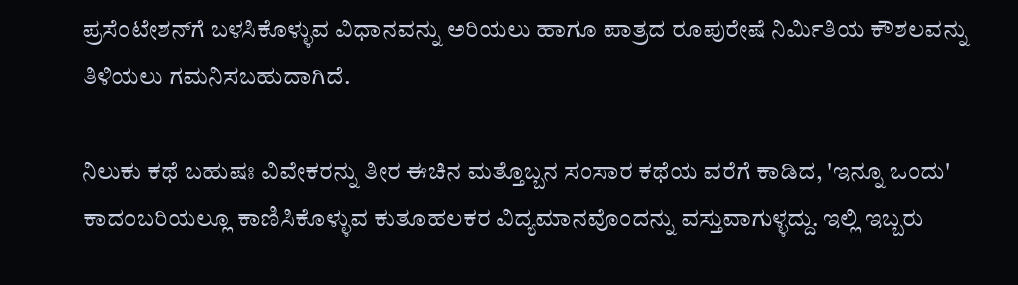ಪ್ರಸೆಂಟೇಶನ್‌ಗೆ ಬಳಸಿಕೊಳ್ಳುವ ವಿಧಾನವನ್ನು ಅರಿಯಲು ಹಾಗೂ ಪಾತ್ರದ ರೂಪುರೇಷೆ ನಿರ್ಮಿತಿಯ ಕೌಶಲವನ್ನು ತಿಳಿಯಲು ಗಮನಿಸಬಹುದಾಗಿದೆ.

ನಿಲುಕು ಕಥೆ ಬಹುಷಃ ವಿವೇಕರನ್ನು ತೀರ ಈಚಿನ ಮತ್ತೊಬ್ಬನ ಸಂಸಾರ ಕಥೆಯ ವರೆಗೆ ಕಾಡಿದ, 'ಇನ್ನೂ ಒಂದು' ಕಾದಂಬರಿಯಲ್ಲೂ ಕಾಣಿಸಿಕೊಳ್ಳುವ ಕುತೂಹಲಕರ ವಿದ್ಯಮಾನವೊಂದನ್ನು ವಸ್ತುವಾಗುಳ್ಳದ್ದು. ಇಲ್ಲಿ ಇಬ್ಬರು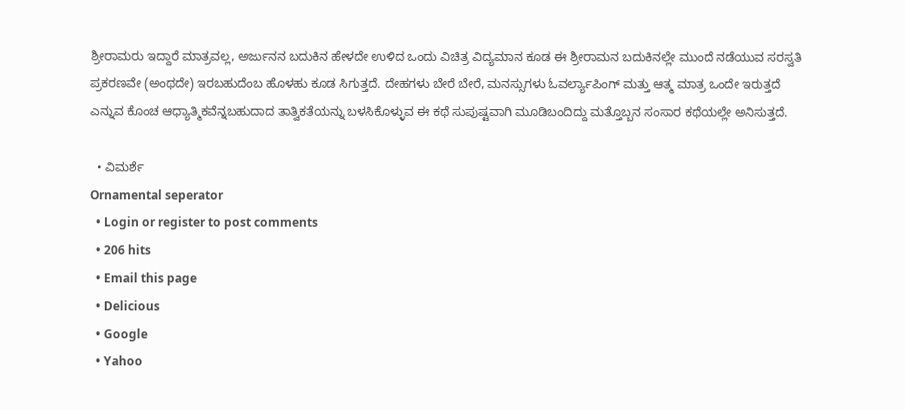ಶ್ರೀರಾಮರು ಇದ್ದಾರೆ ಮಾತ್ರವಲ್ಲ, ಅರ್ಜುನನ ಬದುಕಿನ ಹೇಳದೇ ಉಳಿದ ಒಂದು ವಿಚಿತ್ರ ವಿದ್ಯಮಾನ ಕೂಡ ಈ ಶ್ರೀರಾಮನ ಬದುಕಿನಲ್ಲೇ ಮುಂದೆ ನಡೆಯುವ ಸರಸ್ವತಿ ಪ್ರಕರಣವೇ (ಅಂಥದೇ) ಇರಬಹುದೆಂಬ ಹೊಳಹು ಕೂಡ ಸಿಗುತ್ತದೆ. ದೇಹಗಳು ಬೇರೆ ಬೇರೆ, ಮನಸ್ಸುಗಳು ಓವರ್ಲ್ಯಾಪಿಂಗ್ ಮತ್ತು ಆತ್ಮ ಮಾತ್ರ ಒಂದೇ ಇರುತ್ತದೆ ಎನ್ನುವ ಕೊಂಚ ಆಧ್ಯಾತ್ಮಿಕವೆನ್ನಬಹುದಾದ ತಾತ್ವಿಕತೆಯನ್ನು ಬಳಸಿಕೊಳ್ಳುವ ಈ ಕಥೆ ಸುಪುಷ್ಟವಾಗಿ ಮೂಡಿಬಂದಿದ್ದು ಮತ್ತೊಬ್ಬನ ಸಂಸಾರ ಕಥೆಯಲ್ಲೇ ಅನಿಸುತ್ತದೆ.

  • ವಿಮರ್ಶೆ
Ornamental seperator
  • Login or register to post comments
  • 206 hits
  • Email this page
  • Delicious
  • Google
  • Yahoo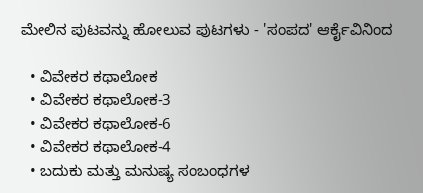ಮೇಲಿನ ಪುಟವನ್ನು ಹೋಲುವ ಪುಟಗಳು - 'ಸಂಪದ' ಆರ್ಕೈವಿನಿಂದ

  • ವಿವೇಕರ ಕಥಾಲೋಕ
  • ವಿವೇಕರ ಕಥಾಲೋಕ-3
  • ವಿವೇಕರ ಕಥಾಲೋಕ-6
  • ವಿವೇಕರ ಕಥಾಲೋಕ-4
  • ಬದುಕು ಮತ್ತು ಮನುಷ್ಯ ಸಂಬಂಧಗಳ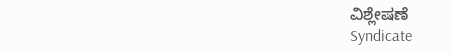ವಿಶ್ಲೇಷಣೆ
Syndicate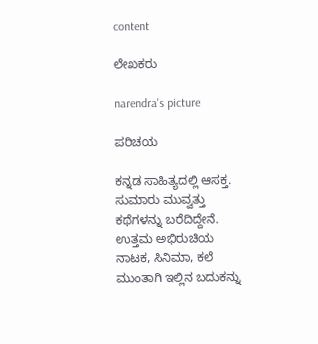content

ಲೇಖಕರು

narendra's picture

ಪರಿಚಯ

ಕನ್ನಡ ಸಾಹಿತ್ಯದಲ್ಲಿ ಆಸಕ್ತ. ಸುಮಾರು ಮುವ್ವತ್ತು ಕಥೆಗಳನ್ನು ಬರೆದಿದ್ದೇನೆ. ಉತ್ತಮ ಅಭಿರುಚಿಯ ನಾಟಕ, ಸಿನಿಮಾ, ಕಲೆ ಮುಂತಾಗಿ ಇಲ್ಲಿನ ಬದುಕನ್ನು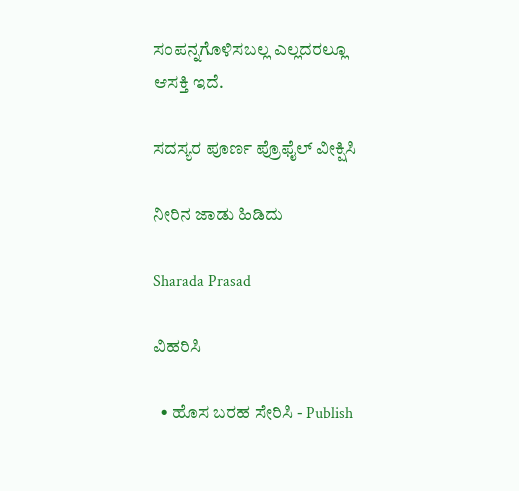ಸಂಪನ್ನಗೊಳಿಸಬಲ್ಲ ಎಲ್ಲದರಲ್ಲೂ ಆಸಕ್ತಿ ಇದೆ.

ಸದಸ್ಯರ ಪೂರ್ಣ ಪ್ರೊಫೈಲ್ ವೀಕ್ಷಿಸಿ

ನೀರಿನ ಜಾಡು ಹಿಡಿದು

Sharada Prasad

ವಿಹರಿಸಿ

  • ಹೊಸ ಬರಹ ಸೇರಿಸಿ - Publish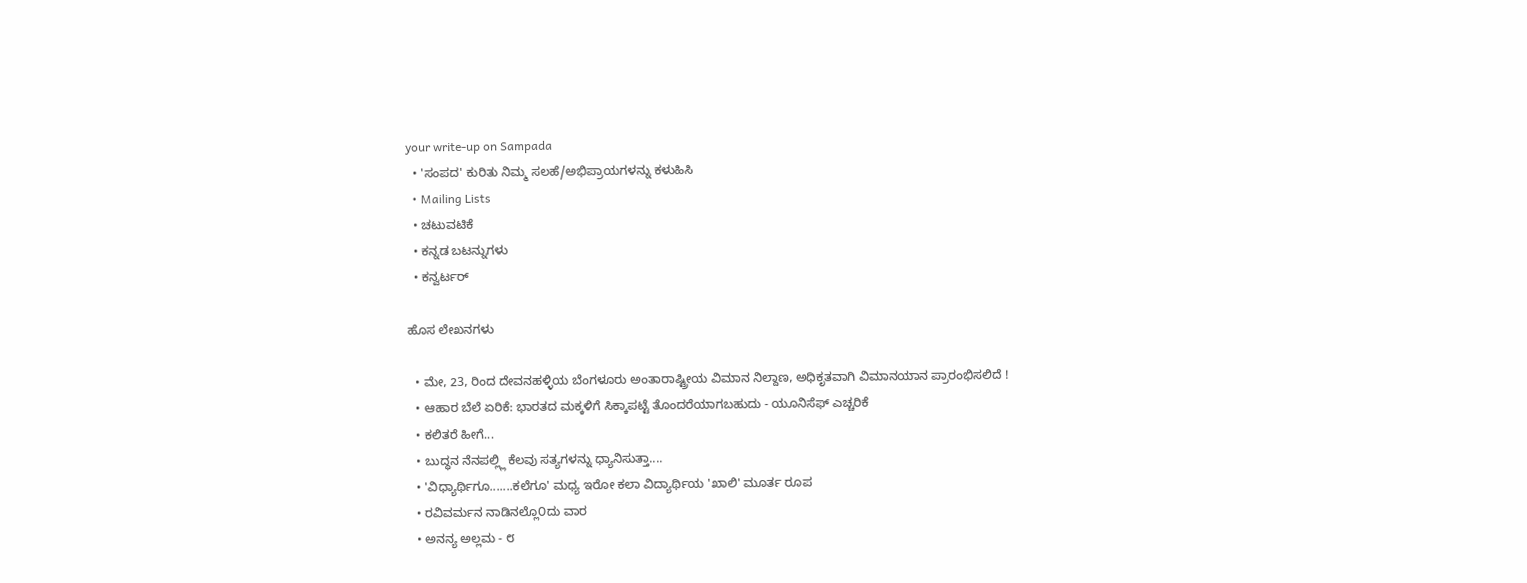your write-up on Sampada
  • 'ಸಂಪದ' ಕುರಿತು ನಿಮ್ಮ ಸಲಹೆ/ಅಭಿಪ್ರಾಯಗಳನ್ನು ಕಳುಹಿಸಿ
  • Mailing Lists
  • ಚಟುವಟಿಕೆ
  • ಕನ್ನಡ ಬಟನ್ನುಗಳು
  • ಕನ್ವರ್ಟರ್

ಹೊಸ ಲೇಖನಗಳು

  • ಮೇ, 23, ರಿಂದ ದೇವನಹಳ್ಳಿಯ ಬೆಂಗಳೂರು ಅಂತಾರಾಷ್ಟ್ರೀಯ ವಿಮಾನ ನಿಲ್ದಾಣ, ಅಧಿಕೃತವಾಗಿ ವಿಮಾನಯಾನ ಪ್ರಾರಂಭಿಸಲಿದೆ !
  • ಆಹಾರ ಬೆಲೆ ಏರಿಕೆ: ಭಾರತದ ಮಕ್ಕಳಿಗೆ ಸಿಕ್ಕಾಪಟ್ಟೆ ತೊಂದರೆಯಾಗಬಹುದು - ಯೂನಿಸೆಫ್ ಎಚ್ಚರಿಕೆ
  • ಕಲಿತರೆ ಹೀಗೆ...
  • ಬುದ್ಧನ ನೆನಪಲ್ಲ್ಲಿ ಕೆಲವು ಸತ್ಯಗಳನ್ನು ಧ್ಯಾನಿಸುತ್ತಾ....
  • 'ವಿಧ್ಯಾರ್ಥಿಗೂ.......ಕಲೆಗೂ' ಮಧ್ಯ ಇರೋ ಕಲಾ ವಿದ್ಯಾರ್ಥಿಯ 'ಖಾಲಿ' ಮೂರ್ತ ರೂಪ
  • ರವಿವರ್ಮನ ನಾಡಿನಲ್ಲೊ೦ದು ವಾರ
  • ಅನನ್ಯ ಅಲ್ಲಮ - ೮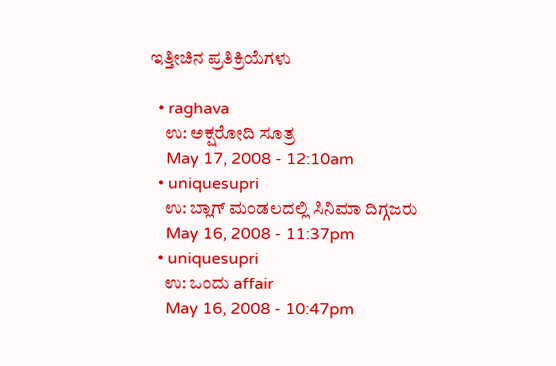ಇತ್ತೀಚಿನ ಪ್ರತಿಕ್ರಿಯೆಗಳು

  • raghava
    ಉ: ಅಕ್ಷರೋದಿ ಸೂತ್ರ
    May 17, 2008 - 12:10am
  • uniquesupri
    ಉ: ಬ್ಲಾಗ್ ಮಂಡಲದಲ್ಲಿ ಸಿನಿಮಾ ದಿಗ್ಗಜರು
    May 16, 2008 - 11:37pm
  • uniquesupri
    ಉ: ಒಂದು affair
    May 16, 2008 - 10:47pm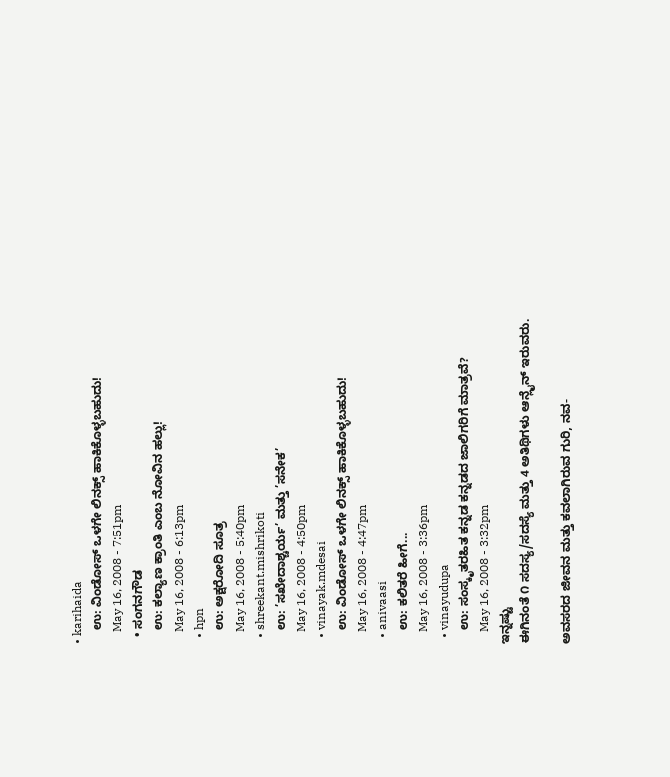• karihaida
    ಉ: ವಿಂಡೋಸ್ ಒಳಗೇ ಲಿನಕ್ಸ್ ಹಾಕಿಕೊಳ್ಳಬಹುದು!
    May 16, 2008 - 7:51pm
  • ಸಂಗನಗೌಡ
    ಉ: ಕಲ್ಯಾಣ ಕ್ರಾಂತಿ ಎಂಬ ನೋವಿನ ಹಲ್ಲು!
    May 16, 2008 - 6:13pm
  • hpn
    ಉ: ಅಕ್ಷರೋದಿ ಸೂತ್ರ
    May 16, 2008 - 5:40pm
  • shreekant.mishrikoti
    ಉ: ’ಸಖೇದಾಶ್ಚರ್ಯ’ ಮತ್ತು ’ಸನೇಕ’
    May 16, 2008 - 4:50pm
  • vinayak.mdesai
    ಉ: ವಿಂಡೋಸ್ ಒಳಗೇ ಲಿನಕ್ಸ್ ಹಾಕಿಕೊಳ್ಳಬಹುದು!
    May 16, 2008 - 4:47pm
  • anivaasi
    ಉ: ಕಲಿತರೆ ಹೀಗೆ...
    May 16, 2008 - 3:36pm
  • vinayudupa
    ಉ: ಸಂಸ್ಕೃತರಹಿತ ಕನ್ನಡ ಕನ್ನಡದ ಜಾಲಿಗರಿಗೆ ಮಾತ್ರವೆ?
    May 16, 2008 - 3:32pm
ಇನ್ನಷ್ಟು
ಈಗಿನಂತೆ ೧ ಸದಸ್ಯ/ಸದಸ್ಯೆ ಮತ್ತು 4 ಅತಿಥಿಗಳು ಆನ್ಲೈನ್ ಇರುವರು.

ಅವಸರದ ಜೀವನ ಮತ್ತು ಕವಲಾಗಿರುವ ಗುರಿ, ನವ-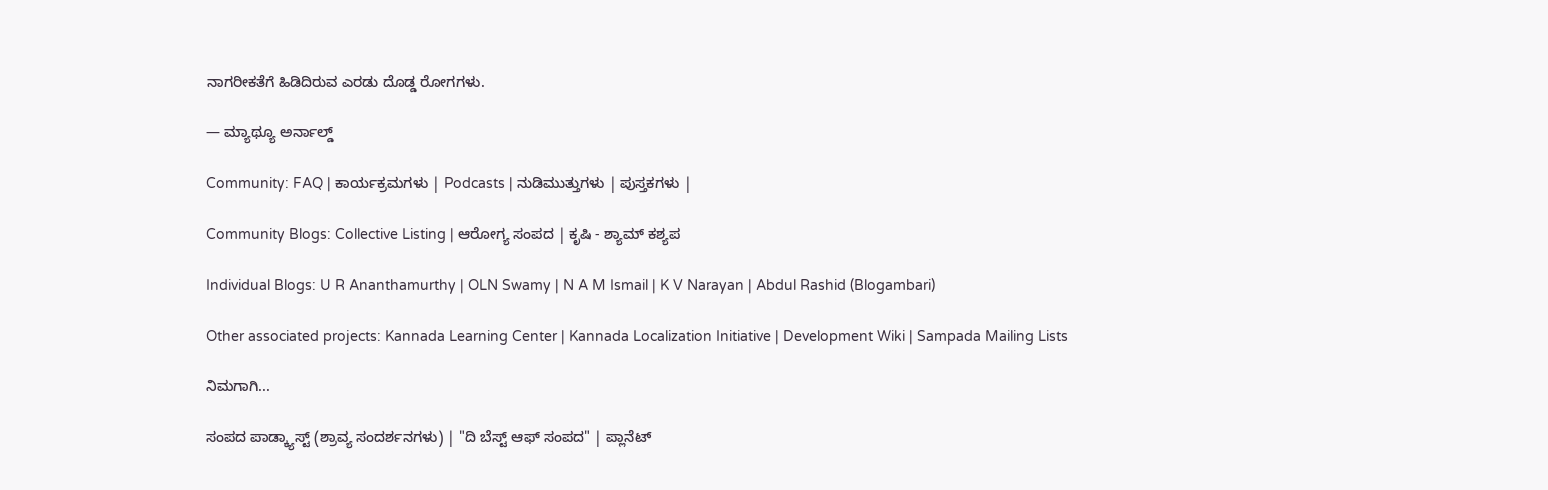ನಾಗರೀಕತೆಗೆ ಹಿಡಿದಿರುವ ಎರಡು ದೊಡ್ಡ ರೋಗಗಳು.

— ಮ್ಯಾಥ್ಯೂ ಅರ್ನಾಲ್ಡ್

Community: FAQ | ಕಾರ್ಯಕ್ರಮಗಳು | Podcasts | ನುಡಿಮುತ್ತುಗಳು | ಪುಸ್ತಕಗಳು |

Community Blogs: Collective Listing | ಆರೋಗ್ಯ ಸಂಪದ | ಕೃಷಿ - ಶ್ಯಾಮ್ ಕಶ್ಯಪ

Individual Blogs: U R Ananthamurthy | OLN Swamy | N A M Ismail | K V Narayan | Abdul Rashid (Blogambari)

Other associated projects: Kannada Learning Center | Kannada Localization Initiative | Development Wiki | Sampada Mailing Lists

ನಿಮಗಾಗಿ...

ಸಂಪದ ಪಾಡ್ಕ್ಯಾಸ್ಟ್ (ಶ್ರಾವ್ಯ ಸಂದರ್ಶನಗಳು) | "ದಿ ಬೆಸ್ಟ್ ಆಫ್ ಸಂಪದ" | ಪ್ಲಾನೆಟ್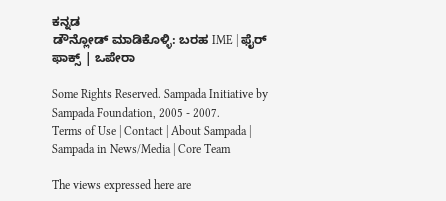ಕನ್ನಡ
ಡೌನ್ಲೋಡ್ ಮಾಡಿಕೊಳ್ಳಿ: ಬರಹ IME | ಫೈರ್ ಫಾಕ್ಸ್ | ಒಪೇರಾ

Some Rights Reserved. Sampada Initiative by Sampada Foundation, 2005 - 2007.
Terms of Use | Contact | About Sampada | Sampada in News/Media | Core Team

The views expressed here are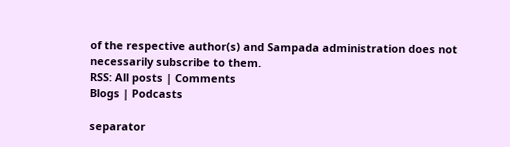of the respective author(s) and Sampada administration does not necessarily subscribe to them.
RSS: All posts | Comments
Blogs | Podcasts

separator